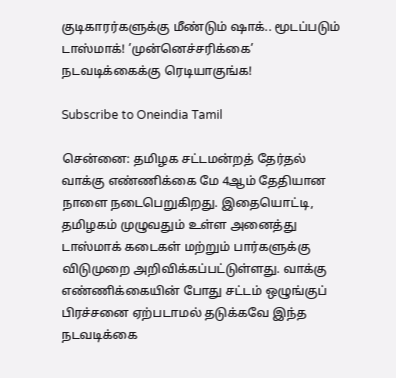குடிகாரர்களுக்கு மீண்டும் ஷாக்.. மூடப்படும் டாஸ்மாக்! ’முன்னெச்சரிக்கை’ நடவடிக்கைக்கு ரெடியாகுங்க!

Subscribe to Oneindia Tamil

சென்னை: தமிழக சட்டமன்றத் தேர்தல் வாக்கு எண்ணிக்கை மே 4ஆம் தேதியான நாளை நடைபெறுகிறது. இதையொட்டி, தமிழகம் முழுவதும் உள்ள அனைத்து டாஸ்மாக் கடைகள் மற்றும் பார்களுக்கு விடுமுறை அறிவிக்கப்பட்டுள்ளது. வாக்கு எண்ணிக்கையின் போது சட்டம் ஒழுங்குப் பிரச்சனை ஏற்படாமல் தடுக்கவே இந்த நடவடிக்கை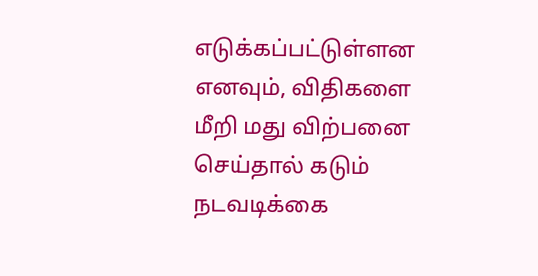எடுக்கப்பட்டுள்ளன எனவும், விதிகளை மீறி மது விற்பனை செய்தால் கடும் நடவடிக்கை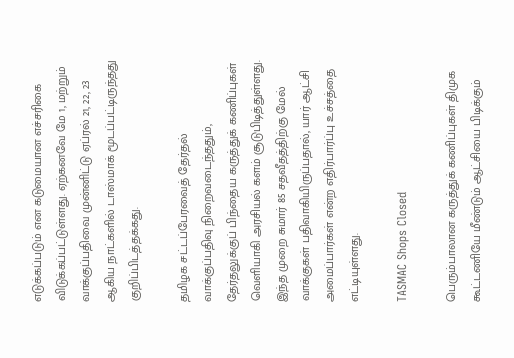எடுக்கப்படும் என கடுமையான எச்சரிகை விடுக்கப்பட்டுள்ளது. ஏற்கனவே மே 1, மற்றும் வாக்குப்பதிவை முன்னிட்டு ஏப்ரல் 21, 22, 23 ஆகிய நாட்களில் டாஸ்மாக் மூடப்பட்டிருந்தது குறிப்பிடத்தக்கது.

தமிழக சட்டப்பேரவைத் தேர்தல் வாக்குப்பதிவு நிறைவடைந்ததும், தேர்தலுக்குப் பிந்தைய கருத்துக் கணிப்புகள் வெளியாகி அரசியல் களம் சூடுபிடித்துள்ளது. இந்த முறை சுமார் 85 சதவீதத்திற்கு மேல் வாக்குகள் பதிவாகியிருப்பதால், யார் ஆட்சி அமைப்பார்கள் என்ற எதிர்பார்ப்பு உச்சத்தை எட்டியுள்ளது.

TASMAC Shops Closed

பெரும்பாலான கருத்துக் கணிப்புகள் திமுக கூட்டணியே மீண்டும் ஆட்சியை பிடிக்கும்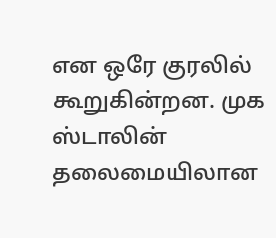என ஒரே குரலில் கூறுகின்றன. முக ஸ்டாலின் தலைமையிலான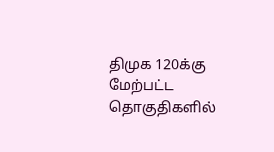திமுக 120க்கு மேற்பட்ட தொகுதிகளில்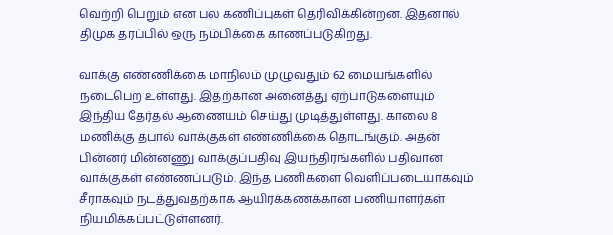வெற்றி பெறும் என பல கணிப்புகள் தெரிவிக்கின்றன. இதனால் திமுக தரப்பில் ஒரு நம்பிக்கை காணப்படுகிறது.

வாக்கு எண்ணிக்கை மாநிலம் முழுவதும் 62 மையங்களில் நடைபெற உள்ளது. இதற்கான அனைத்து ஏற்பாடுகளையும் இந்திய தேர்தல் ஆணையம் செய்து முடித்துள்ளது. காலை 8 மணிக்கு தபால் வாக்குகள் எண்ணிக்கை தொடங்கும். அதன் பின்னர் மின்னணு வாக்குப்பதிவு இயந்திரங்களில் பதிவான வாக்குகள் எண்ணப்படும். இந்த பணிகளை வெளிப்படையாகவும் சீராகவும் நடத்துவதற்காக ஆயிரக்கணக்கான பணியாளர்கள் நியமிக்கப்பட்டுள்ளனர்.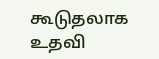கூடுதலாக உதவி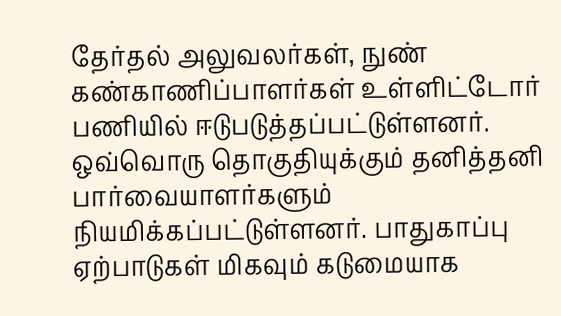தேர்தல் அலுவலர்கள், நுண் கண்காணிப்பாளர்கள் உள்ளிட்டோர் பணியில் ஈடுபடுத்தப்பட்டுள்ளனர். ஒவ்வொரு தொகுதியுக்கும் தனித்தனி பார்வையாளர்களும் நியமிக்கப்பட்டுள்ளனர். பாதுகாப்பு ஏற்பாடுகள் மிகவும் கடுமையாக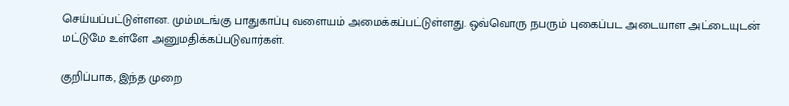செய்யப்பட்டுள்ளன. மும்மடங்கு பாதுகாப்பு வளையம் அமைக்கப்பட்டுள்ளது. ஒவ்வொரு நபரும் புகைப்பட அடையாள அட்டையுடன் மட்டுமே உள்ளே அனுமதிக்கப்படுவார்கள்.

குறிப்பாக, இந்த முறை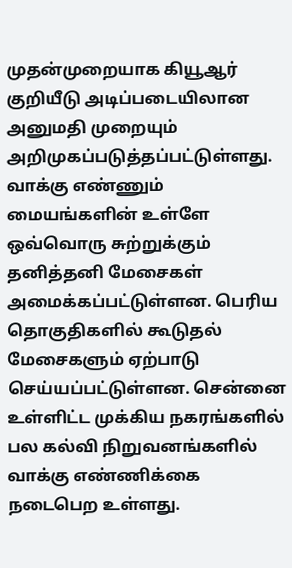முதன்முறையாக கியூஆர் குறியீடு அடிப்படையிலான அனுமதி முறையும் அறிமுகப்படுத்தப்பட்டுள்ளது. வாக்கு எண்ணும் மையங்களின் உள்ளே ஒவ்வொரு சுற்றுக்கும் தனித்தனி மேசைகள் அமைக்கப்பட்டுள்ளன. பெரிய தொகுதிகளில் கூடுதல் மேசைகளும் ஏற்பாடு செய்யப்பட்டுள்ளன. சென்னை உள்ளிட்ட முக்கிய நகரங்களில் பல கல்வி நிறுவனங்களில் வாக்கு எண்ணிக்கை நடைபெற உள்ளது.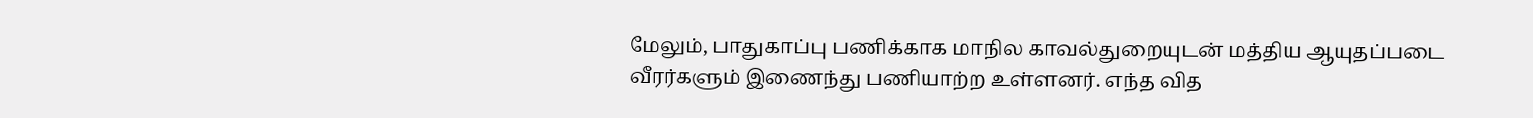மேலும், பாதுகாப்பு பணிக்காக மாநில காவல்துறையுடன் மத்திய ஆயுதப்படை வீரர்களும் இணைந்து பணியாற்ற உள்ளனர். எந்த வித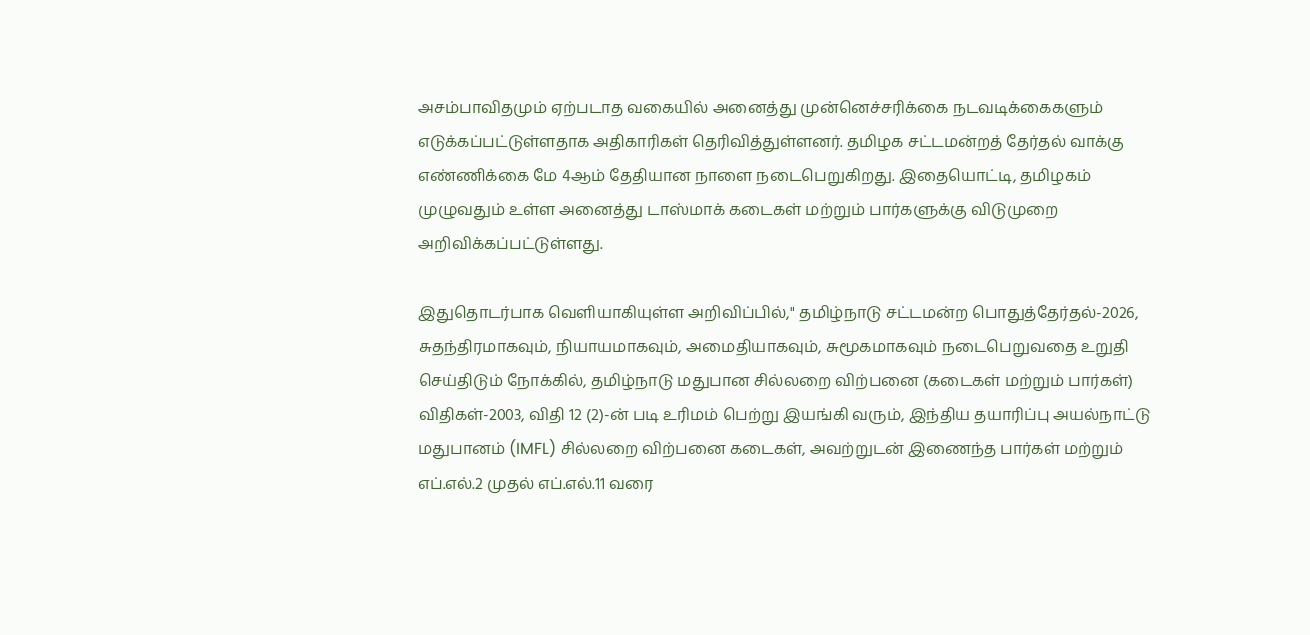அசம்பாவிதமும் ஏற்படாத வகையில் அனைத்து முன்னெச்சரிக்கை நடவடிக்கைகளும் எடுக்கப்பட்டுள்ளதாக அதிகாரிகள் தெரிவித்துள்ளனர். தமிழக சட்டமன்றத் தேர்தல் வாக்கு எண்ணிக்கை மே 4ஆம் தேதியான நாளை நடைபெறுகிறது. இதையொட்டி, தமிழகம் முழுவதும் உள்ள அனைத்து டாஸ்மாக் கடைகள் மற்றும் பார்களுக்கு விடுமுறை அறிவிக்கப்பட்டுள்ளது.

இதுதொடர்பாக வெளியாகியுள்ள அறிவிப்பில்," தமிழ்நாடு சட்டமன்ற பொதுத்தேர்தல்-2026, சுதந்திரமாகவும், நியாயமாகவும், அமைதியாகவும், சுமூகமாகவும் நடைபெறுவதை உறுதி செய்திடும் நோக்கில், தமிழ்நாடு மதுபான சில்லறை விற்பனை (கடைகள் மற்றும் பார்கள்) விதிகள்-2003, விதி 12 (2)-ன் படி உரிமம் பெற்று இயங்கி வரும், இந்திய தயாரிப்பு அயல்நாட்டு மதுபானம் (IMFL) சில்லறை விற்பனை கடைகள், அவற்றுடன் இணைந்த பார்கள் மற்றும் எப்.எல்.2 முதல் எப்.எல்.11 வரை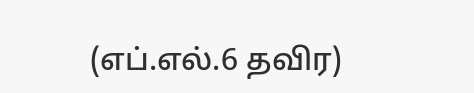(எப்.எல்.6 தவிர)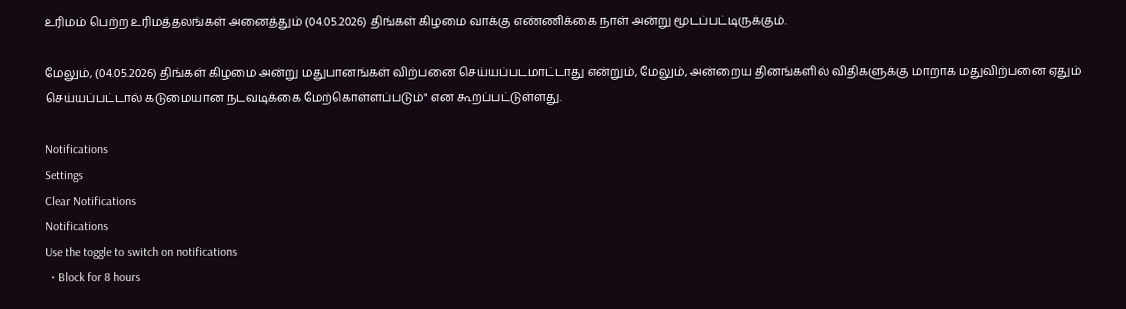உரிமம் பெற்ற உரிமத்தலங்கள் அனைத்தும் (04.05.2026) திங்கள் கிழமை வாக்கு எண்ணிக்கை நாள் அன்று மூடப்பட்டிருக்கும்.

மேலும், (04.05.2026) திங்கள் கிழமை அன்று மதுபானங்கள் விற்பனை செய்யப்படமாட்டாது என்றும், மேலும், அன்றைய தினங்களில் விதிகளுக்கு மாறாக மதுவிற்பனை ஏதும் செய்யப்பட்டால் கடுமையான நடவடிக்கை மேற்கொள்ளப்படும்" என கூறப்பட்டுள்ளது.

Notifications
Settings
Clear Notifications
Notifications
Use the toggle to switch on notifications
  • Block for 8 hours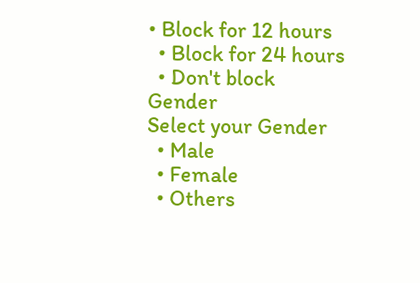• Block for 12 hours
  • Block for 24 hours
  • Don't block
Gender
Select your Gender
  • Male
  • Female
  • Others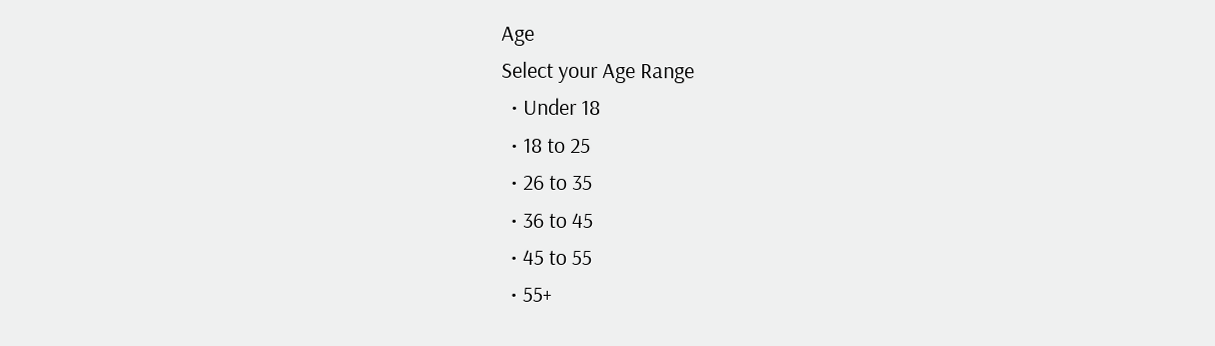Age
Select your Age Range
  • Under 18
  • 18 to 25
  • 26 to 35
  • 36 to 45
  • 45 to 55
  • 55+